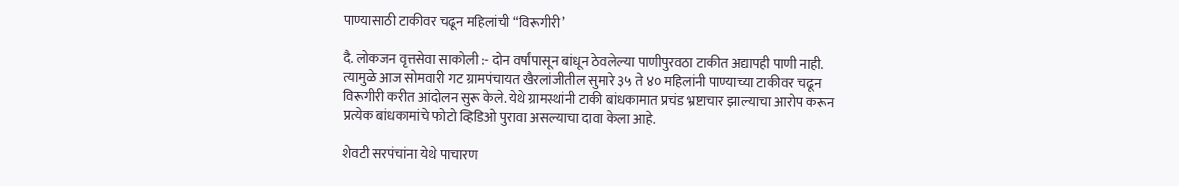पाण्यासाठी टाकीवर चढून महिलांची “विरूगीरी’

दै. लोकजन वृत्तसेवा साकोली :- दोन वर्षांपासून बांधून ठेवलेल्या पाणीपुरवठा टाकीत अद्यापही पाणी नाही. त्यामुळे आज सोमवारी गट ग्रामपंचायत खैरलांजीतील सुमारे ३५ ते ४० महिलांनी पाण्याच्या टाकीवर चढून विरूगीरी करीत आंदोलन सुरू केले. येथे ग्रामस्थांनी टाकी बांधकामात प्रचंड भ्रष्टाचार झाल्याचा आरोप करून प्रत्येक बांधकामांचे फोटो व्हिडिओ पुरावा असल्याचा दावा केला आहे.

शेवटी सरपंचांना येथे पाचारण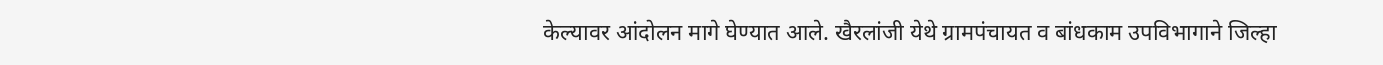केल्यावर आंदोलन मागे घेण्यात आले. खैरलांजी येथे ग्रामपंचायत व बांधकाम उपविभागाने जिल्हा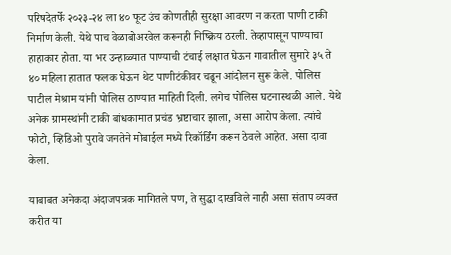परिषदेतर्फे २०२३-२४ ला ४० फूट उंच कोणतीही सुरक्षा आवरण न करता पाणी टाकी निर्माण केली. येथे पाच वेळाबोअरवेल करूनही निष्क्रिय ठरली. तेव्हापासून पाण्याचा हाहाकार होता. या भर उन्हाळ्यात पाण्याची टंचाई लक्षात घेऊन गावातील सुमारे ३५ ते ४० महिला हातात फलक घेऊन थेट पाणीटंकीवर चढून आंदोलन सुरू केले. पोलिस पाटील मेश्राम यांनी पोलिस ठाण्यात माहिती दिली. लगेच पोलिस घटनास्थळी आले. येथे अनेक ग्रामस्थांनी टाकी बांधकामात प्रचंड भ्रष्टाचार झाला, असा आरोप केला. त्यांचे फोटो, व्हिडिओ पुरावे जनतेने मोबाईल मध्ये रिकॉर्डिंग करून ठेवले आहेत. असा दावा केला.

याबाबत अनेकदा अंदाजपत्रक मागितले पण, ते सुद्धा दाखविले नाही असा संताप व्यक्त करीत या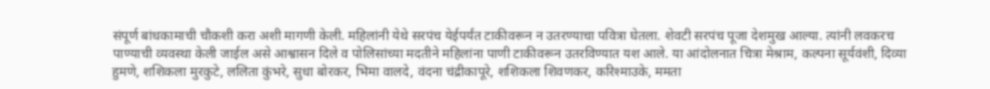संपूर्ण बांधकामाची चौकशी करा अशी मागणी केली. महिलांनी येथे सरपंच येईपर्यंत टाकीवरून न उतरण्याचा पवित्रा घेतला. शेवटी सरपंच पूजा देशमुख आल्या. त्यांनी लवकरच पाण्याची व्यवस्था केली जाईल असे आश्वासन दिले व पोलिसांच्या मदतीने महिलांना पाणी टाकीवरून उतरविण्यात यश आले. या आंदोलनात चित्रा मेश्राम, कल्पना सूर्यवंशी, दिव्या हुमणे, शशिकला मुरकुटे, ललिता कुंभरे, सुधा बोरकर, भिमा वालदे, वंदना चंद्रीकापूरे, शशिकला शिवणकर, करिश्माउके, ममता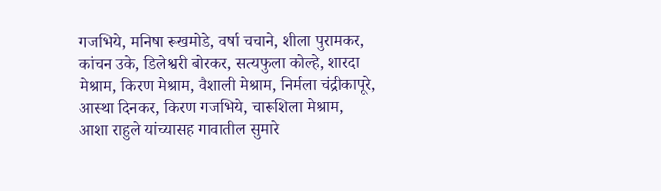गजभिये, मनिषा रूखमोडे, वर्षा चचाने, शीला पुरामकर, कांचन उके, डिलेश्वरी बोरकर, सत्यफुला कोल्हे, शारदा मेश्राम, किरण मेश्राम, वैशाली मेश्राम, निर्मला चंद्रीकापूरे, आस्था दिनकर, किरण गजभिये, चारूशिला मेश्राम, आशा राहुले यांच्यासह गावातील सुमारे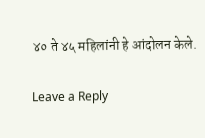४० ते ४५ महिलांनी हे आंदोलन केले.

Leave a Reply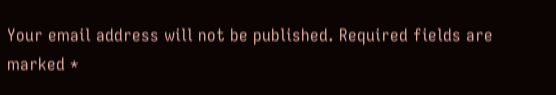Your email address will not be published. Required fields are marked *